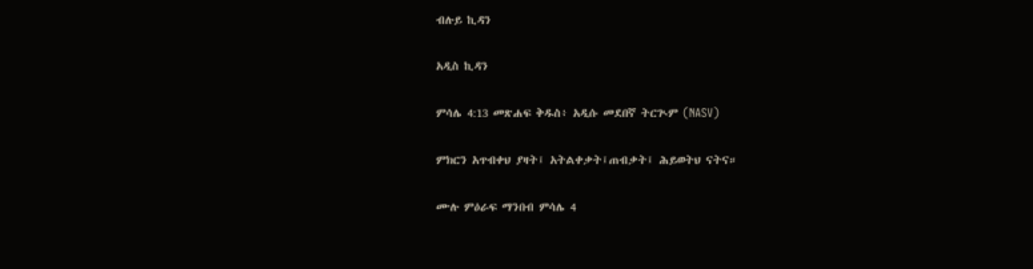ብሉይ ኪዳን

አዲስ ኪዳን

ምሳሌ 4:13 መጽሐፍ ቅዱስ፥ አዲሱ መደበኛ ትርጒም (NASV)

ምክርን አጥብቀህ ያዛት፤ አትልቀቃት፤ጠብቃት፤ ሕይወትህ ናትና።

ሙሉ ምዕራፍ ማንበብ ምሳሌ 4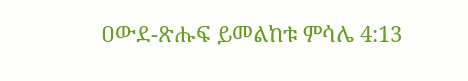ዐውደ-ጽሑፍ ይመልከቱ ምሳሌ 4:13